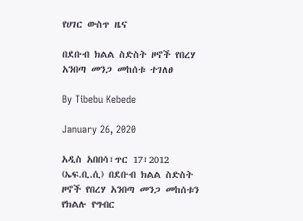የሀገር ውስጥ ዜና

በደቡብ ክልል ስድስት ዞኖች የበረሃ አንበጣ መንጋ መከሰቱ ተገለፀ

By Tibebu Kebede

January 26, 2020

አዲስ አበበሳ፣ጥር 17፣2012 (ኤፍ.ቢ.ሲ) በደቡብ ክልል ስድስት ዞኖች የበረሃ አንበጣ መንጋ መከሰቱን የክልሉ የግብር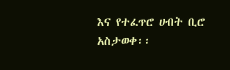እና የተፈጥሮ ሀብት ቢሮ አስታወቀ፡፡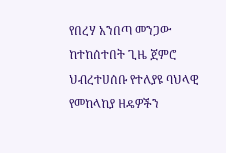የበረሃ አንበጣ መንጋው ከተከሰተበት ጊዜ ጀምሮ ህብረተሀሰቡ የተለያዩ ባህላዊ የመከላከያ ዘዴዎችን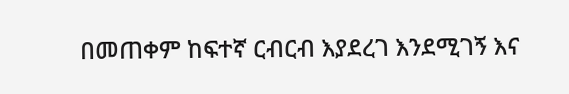በመጠቀም ከፍተኛ ርብርብ እያደረገ እንደሚገኝ እና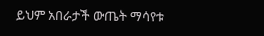ይህም አበራታች ውጤት ማሳየቱ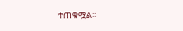ተጠቁሟል፡፡